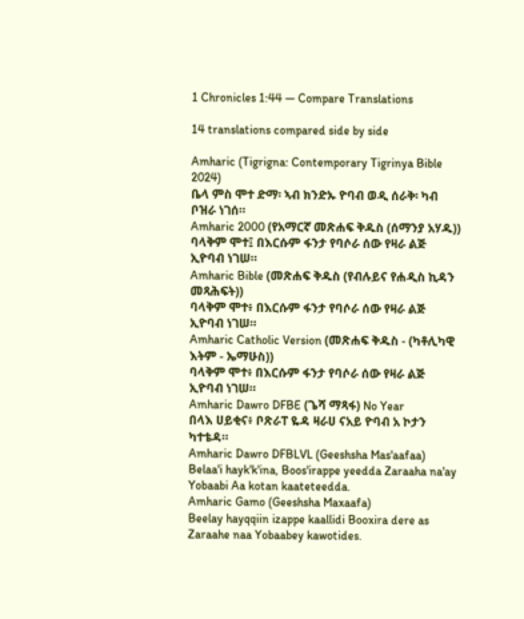1 Chronicles 1:44 — Compare Translations

14 translations compared side by side

Amharic (Tigrigna: Contemporary Tigrinya Bible 2024)
ቤላ ምስ ሞተ ድማ፡ ኣብ ክንድኡ ዮባብ ወዲ ሰራቅ፡ ካብ ቦዝራ ነገሰ።
Amharic 2000 (የአማርኛ መጽሐፍ ቅዱስ (ሰማንያ አሃዱ))
ባላቅም ሞተ፤ በእርሱም ፋንታ የባሶራ ሰው የዛራ ልጅ ኢዮባብ ነገሠ።
Amharic Bible (መጽሐፍ ቅዱስ (የብሉይና የሐዲስ ኪዳን መጻሕፍት))
ባላቅም ሞተ፥ በእርሱም ፋንታ የባሶራ ሰው የዛራ ልጅ ኢዮባብ ነገሠ።
Amharic Catholic Version (መጽሐፍ ቅዱስ - (ካቶሊካዊ እትም - ኤማሁስ))
ባላቅም ሞተ፥ በእርሱም ፋንታ የባሶራ ሰው የዛራ ልጅ ኢዮባብ ነገሠ።
Amharic Dawro DFBE (ጌሻ ማጻፋ) No Year
በላእ ሀይቂና፥ ቦጽራፐ ዬዳ ዛራሀ ናአይ ዮባብ አ ኮታን ካተቴዳ።
Amharic Dawro DFBLVL (Geeshsha Mas'aafaa)
Belaa'i hayk'k'ina, Boos'irappe yeedda Zaraaha na'ay Yobaabi Aa kotan kaateteedda.
Amharic Gamo (Geeshsha Maxaafa)
Beelay hayqqiin izappe kaallidi Booxira dere as Zaraahe naa Yobaabey kawotides.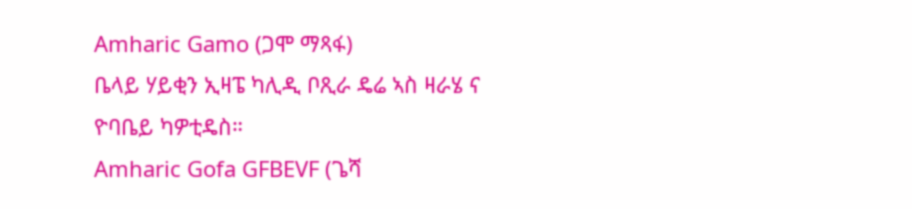Amharic Gamo (ጋሞ ማጻፋ)
ቤላይ ሃይቂን ኢዛፔ ካሊዲ ቦጺራ ዴሬ ኣስ ዛራሄ ና ዮባቤይ ካዎቲዴስ።
Amharic Gofa GFBEVF (ጌሻ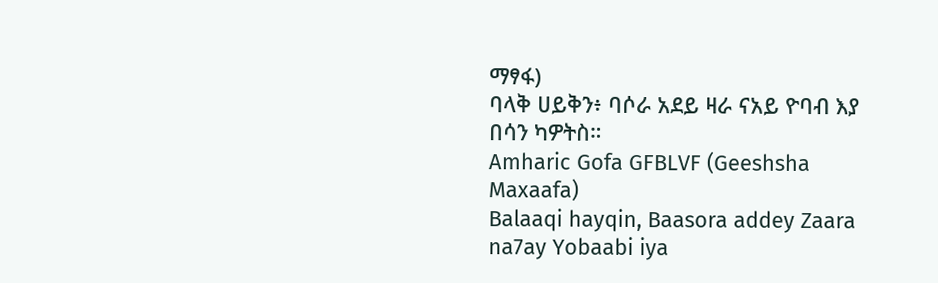ማፃፋ)
ባላቅ ሀይቅን፥ ባሶራ አደይ ዛራ ናአይ ዮባብ እያ በሳን ካዎትስ።
Amharic Gofa GFBLVF (Geeshsha Maxaafa)
Balaaqi hayqin, Baasora addey Zaara na7ay Yobaabi iya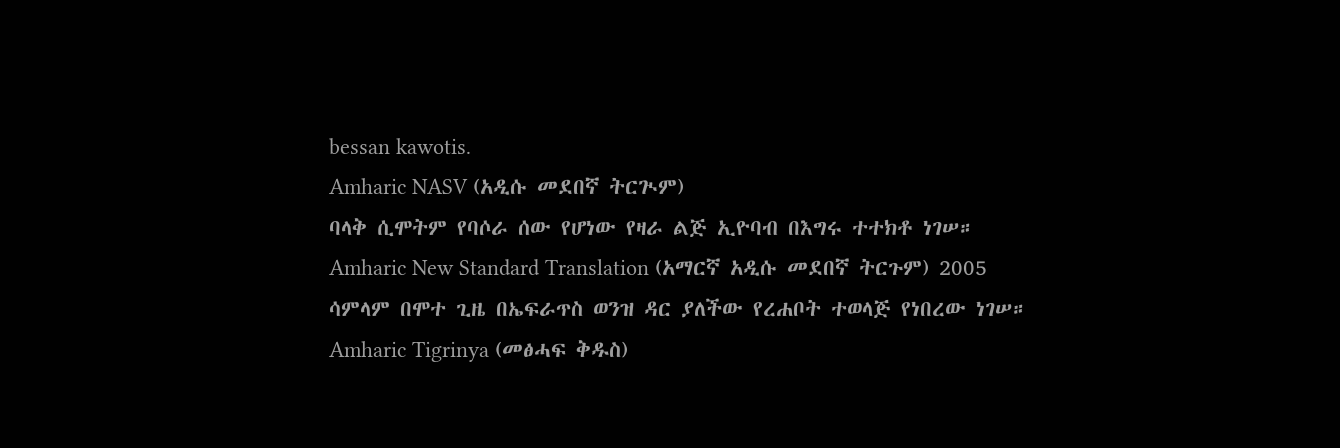bessan kawotis.
Amharic NASV (አዲሱ መደበኛ ትርጒም)
ባላቅ ሲሞትም የባሶራ ሰው የሆነው የዛራ ልጅ ኢዮባብ በእግሩ ተተክቶ ነገሠ።
Amharic New Standard Translation (አማርኛ አዲሱ መደበኛ ትርጉም) 2005
ሳምላም በሞተ ጊዜ በኤፍራጥስ ወንዝ ዳር ያለችው የረሐቦት ተወላጅ የነበረው ነገሠ።
Amharic Tigrinya (መፅሓፍ ቅዱስ)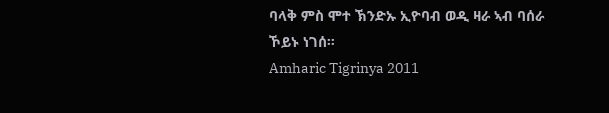ባላቅ ምስ ሞተ ኽንድኡ ኢዮባብ ወዲ ዛራ ኣብ ባሰራ ኾይኑ ነገሰ።
Amharic Tigrinya 2011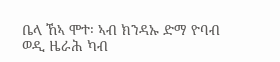ቤላ ኸኣ ሞተ፡ ኣብ ክንዳኡ ድማ ዮባብ ወዲ ዜራሕ ካብ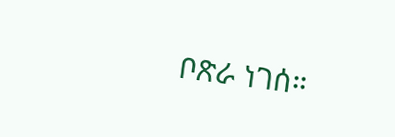ቦጽራ ነገሰ።